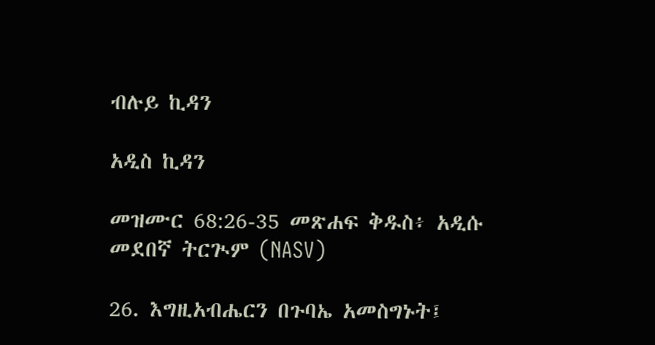ብሉይ ኪዳን

አዲስ ኪዳን

መዝሙር 68:26-35 መጽሐፍ ቅዱስ፥ አዲሱ መደበኛ ትርጒም (NASV)

26. እግዚአብሔርን በጉባኤ አመስግኑት፤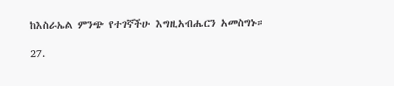ከእስራኤል ምንጭ የተገኛችሁ እግዚአብሔርን አመስግኑ።

27.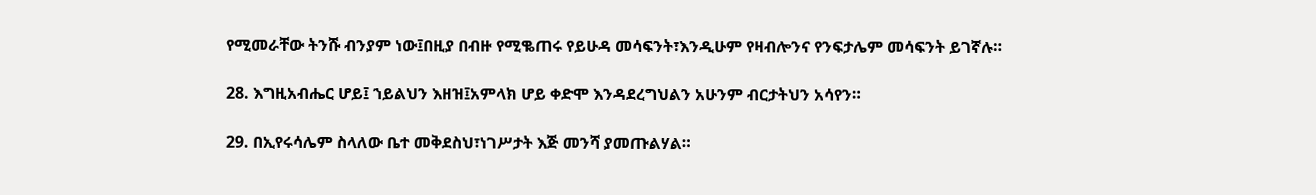የሚመራቸው ትንሹ ብንያም ነው፤በዚያ በብዙ የሚቈጠሩ የይሁዳ መሳፍንት፣እንዲሁም የዛብሎንና የንፍታሌም መሳፍንት ይገኛሉ።

28. እግዚአብሔር ሆይ፤ ኀይልህን እዘዝ፤አምላክ ሆይ ቀድሞ እንዳደረግህልን አሁንም ብርታትህን አሳየን።

29. በኢየሩሳሌም ስላለው ቤተ መቅደስህ፣ነገሥታት እጅ መንሻ ያመጡልሃል።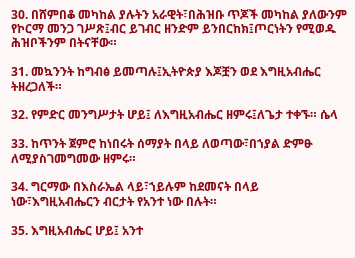30. በሸምበቆ መካከል ያሉትን አራዊት፣በሕዝቡ ጥጆች መካከል ያለውንም የኮርማ መንጋ ገሥጽ፤ብር ይገብር ዘንድም ይንበርከክ፤ጦርነትን የሚወዱ ሕዝቦችንም በትናቸው።

31. መኳንንት ከግብፅ ይመጣሉ፤ኢትዮጵያ እጆቿን ወደ እግዚአብሔር ትዘረጋለች።

32. የምድር መንግሥታት ሆይ፤ ለእግዚአብሔር ዘምሩ፤ለጌታ ተቀኙ። ሴላ

33. ከጥንት ጀምሮ ከነበሩት ሰማያት በላይ ለወጣው፣በኀያል ድምፁ ለሚያስገመግመው ዘምሩ።

34. ግርማው በእስራኤል ላይ፣ኀይሉም ከደመናት በላይ ነው፣እግዚአብሔርን ብርታት የአንተ ነው በሉት።

35. እግዚአብሔር ሆይ፤ አንተ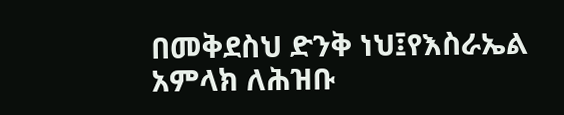በመቅደስህ ድንቅ ነህ፤የእስራኤል አምላክ ለሕዝቡ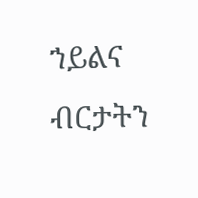ኀይልና ብርታትን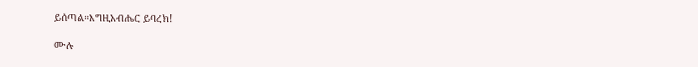ይሰጣል።እግዚአብሔር ይባረክ!

ሙሉ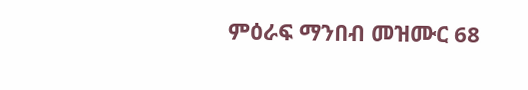ምዕራፍ ማንበብ መዝሙር 68